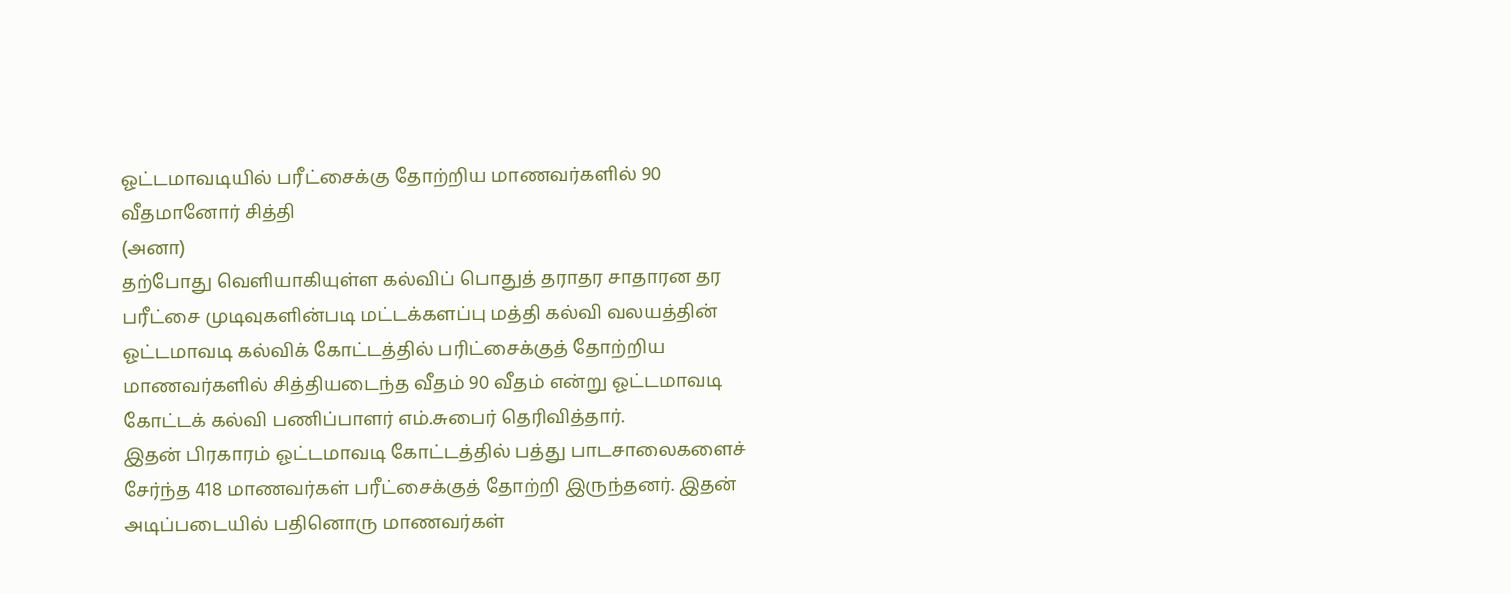ஓட்டமாவடியில் பரீட்சைக்கு தோற்றிய மாணவர்களில் 90 வீதமானோர் சித்தி
(அனா)
தற்போது வெளியாகியுள்ள கல்விப் பொதுத் தராதர சாதாரன தர பரீட்சை முடிவுகளின்படி மட்டக்களப்பு மத்தி கல்வி வலயத்தின் ஓட்டமாவடி கல்விக் கோட்டத்தில் பரிட்சைக்குத் தோற்றிய மாணவர்களில் சித்தியடைந்த வீதம் 90 வீதம் என்று ஓட்டமாவடி கோட்டக் கல்வி பணிப்பாளர் எம்.சுபைர் தெரிவித்தார்.
இதன் பிரகாரம் ஓட்டமாவடி கோட்டத்தில் பத்து பாடசாலைகளைச் சேர்ந்த 418 மாணவர்கள் பரீட்சைக்குத் தோற்றி இருந்தனர். இதன் அடிப்படையில் பதினொரு மாணவர்கள்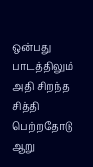ஒன்பது பாடத்திலும் அதி சிறந்த சித்தி பெற்றதோடு ஆறு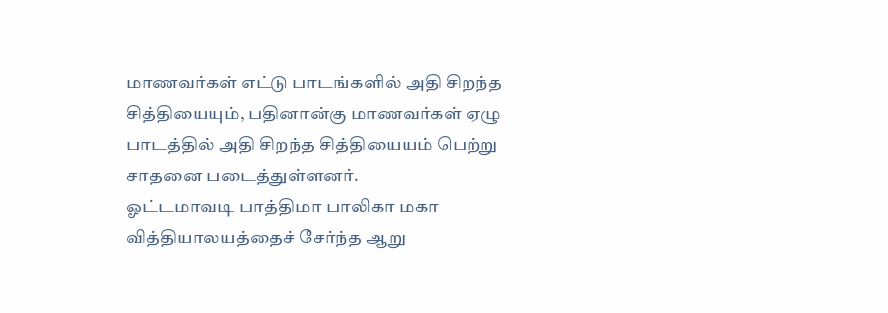மாணவர்கள் எட்டு பாடங்களில் அதி சிறந்த சித்தியையும், பதினான்கு மாணவர்கள் ஏழு பாடத்தில் அதி சிறந்த சித்தியையம் பெற்று சாதனை படைத்துள்ளனர்.
ஓட்டமாவடி பாத்திமா பாலிகா மகா வித்தியாலயத்தைச் சேர்ந்த ஆறு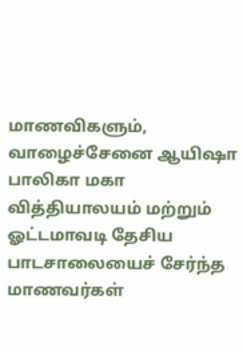மாணவிகளும், வாழைச்சேனை ஆயிஷா பாலிகா மகா வித்தியாலயம் மற்றும் ஓட்டமாவடி தேசிய பாடசாலையைச் சேர்ந்த மாணவர்கள்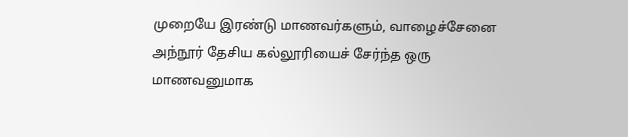முறையே இரண்டு மாணவர்களும், வாழைச்சேனை அந்நூர் தேசிய கல்லூரியைச் சேர்ந்த ஒரு மாணவனுமாக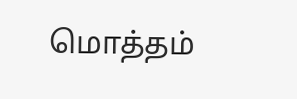மொத்தம்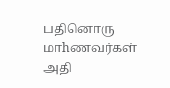பதினொரு மாhணவர்கள் அதி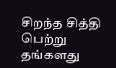சிறந்த சித்தி பெற்று தங்களது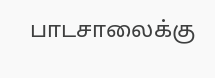பாடசாலைக்கு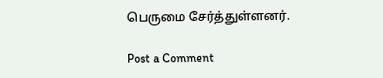பெருமை சேர்த்துள்ளனர்.

Post a Comment